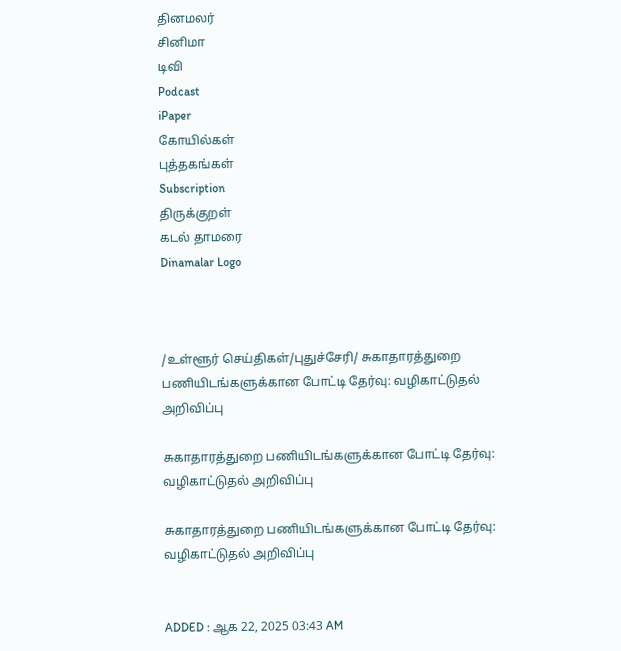தினமலர்
சினிமா
டிவி
Podcast
iPaper
கோயில்கள்
புத்தகங்கள்
Subscription
திருக்குறள்
கடல் தாமரை
Dinamalar Logo



/உள்ளூர் செய்திகள்/புதுச்சேரி/ சுகாதாரத்துறை பணியிடங்களுக்கான போட்டி தேர்வு: வழிகாட்டுதல் அறிவிப்பு

சுகாதாரத்துறை பணியிடங்களுக்கான போட்டி தேர்வு: வழிகாட்டுதல் அறிவிப்பு

சுகாதாரத்துறை பணியிடங்களுக்கான போட்டி தேர்வு: வழிகாட்டுதல் அறிவிப்பு


ADDED : ஆக 22, 2025 03:43 AM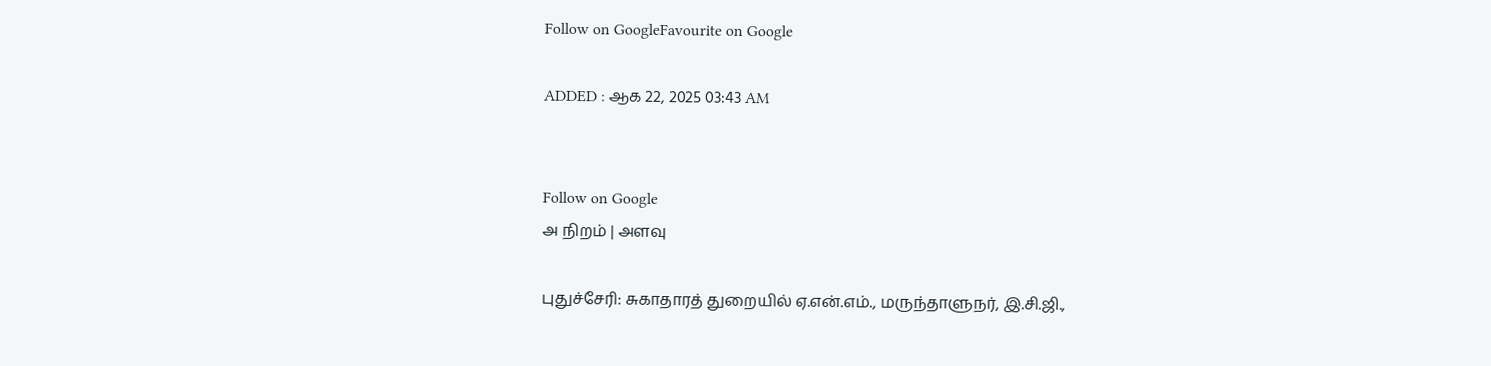Follow on GoogleFavourite on Google

ADDED : ஆக 22, 2025 03:43 AM


Follow on Google
அ நிறம் | அளவு

புதுச்சேரி: சுகாதாரத் துறையில் ஏ.என்.எம்., மருந்தாளுநர், இ.சி.ஜி.,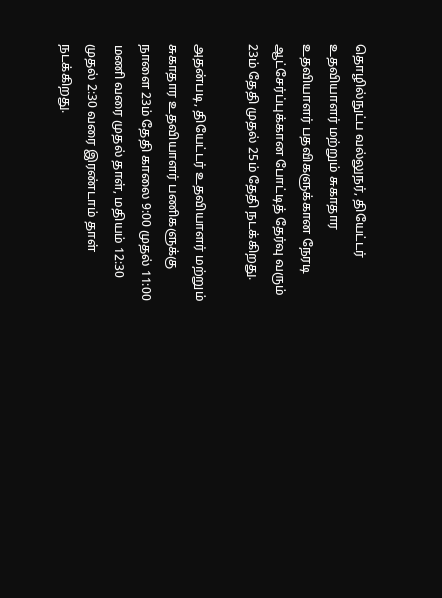தொழில்நுட்ப வல்லுநர், தியேட்டர் உதவியாளர் மற்றும் சுகாதார உதவியாளர் பதவிகளுக்கான நேரடி ஆட்சேர்ப்புக்கான போட்டித் தேர்வு வரும் 23ம் தேதி முதல் 25ம் தேதி நடக்கிறது.

அதன்படி, தியேட்டர் உதவியாளர் மற்றும் சுகாதார உதவியாளர் பணிகளுக்கு நாளை 23ம் தேதி காலை 9:00 முதல் 11:00 மணி வரை முதல் தாள், மதியம் 12:30 முதல் 2:30 வரை இரண்டாம் தாள் நடக்கிறது.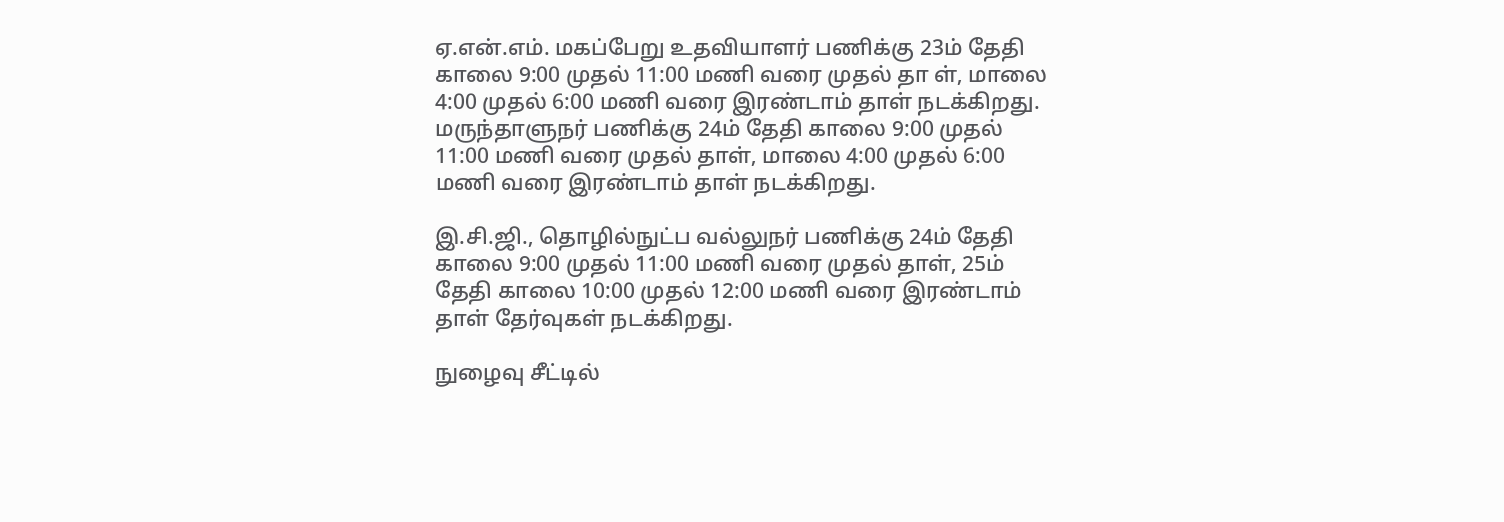ஏ.என்.எம். மகப்பேறு உதவியாளர் பணிக்கு 23ம் தேதி காலை 9:00 முதல் 11:00 மணி வரை முதல் தா ள், மாலை 4:00 முதல் 6:00 மணி வரை இரண்டாம் தாள் நடக்கிறது. மருந்தாளுநர் பணிக்கு 24ம் தேதி காலை 9:00 முதல் 11:00 மணி வரை முதல் தாள், மாலை 4:00 முதல் 6:00 மணி வரை இரண்டாம் தாள் நடக்கிறது.

இ.சி.ஜி., தொழில்நுட்ப வல்லுநர் பணிக்கு 24ம் தேதி காலை 9:00 முதல் 11:00 மணி வரை முதல் தாள், 25ம் தேதி காலை 10:00 முதல் 12:00 மணி வரை இரண்டாம் தாள் தேர்வுகள் நடக்கிறது.

நுழைவு சீட்டில்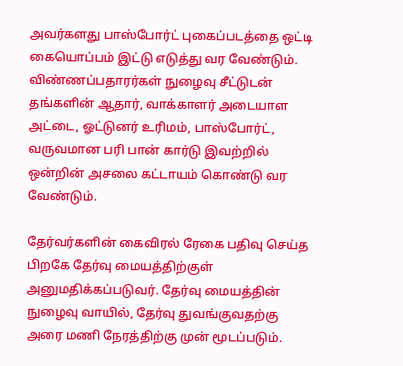அவர்களது பாஸ்போர்ட் புகைப்படத்தை ஒட்டி கையொப்பம் இட்டு எடுத்து வர வேண்டும். விண்ணப்பதாரர்கள் நுழைவு சீட்டுடன் தங்களின் ஆதார், வாக்காளர் அடையாள அட்டை, ஓட்டுனர் உரிமம், பாஸ்போர்ட், வருவமான பரி பான் கார்டு இவற்றில் ஒன்றின் அசலை கட்டாயம் கொண்டு வர வேண்டும்.

தேர்வர்களின் கைவிரல் ரேகை பதிவு செய்த பிறகே தேர்வு மையத்திற்குள் அனுமதிக்கப்படுவர். தேர்வு மையத்தின் நுழைவு வாயில், தேர்வு துவங்குவதற்கு அரை மணி நேரத்திற்கு முன் மூடப்படும்.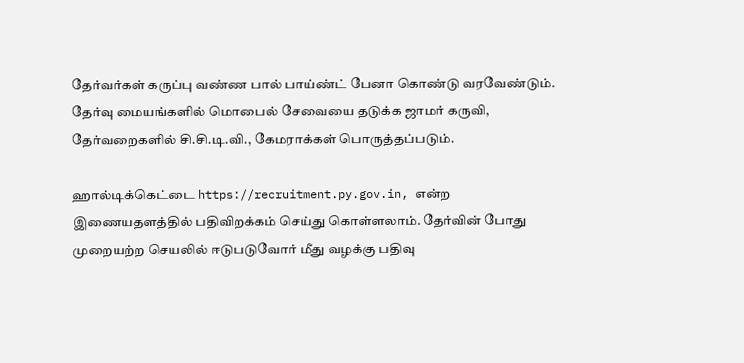தேர்வர்கள் கருப்பு வண்ண பால் பாய்ண்ட் பேனா கொண்டு வரவேண்டும். தேர்வு மையங்களில் மொபைல் சேவையை தடுக்க ஜாமர் கருவி, தேர்வறைகளில் சி.சி.டி.வி., கேமராக்கள் பொருத்தப்படும்.

ஹால்டிக்கெட்டை https://recruitment.py.gov.in, என்ற இணையதளத்தில் பதிவிறக்கம் செய்து கொள்ளலாம். தேர்வின் போது முறையற்ற செயலில் ஈடுபடுவோர் மீது வழக்கு பதிவு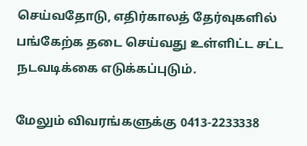செய்வதோடு, எதிர்காலத் தேர்வுகளில் பங்கேற்க தடை செய்வது உள்ளிட்ட சட்ட நடவடிக்கை எடுக்கப்புடும்.

மேலும் விவரங்களுக்கு 0413-2233338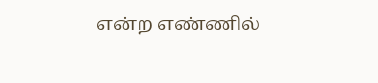என்ற எண்ணில்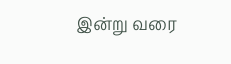இன்று வரை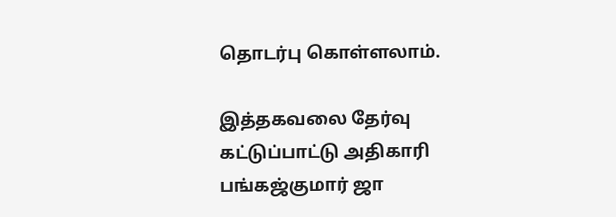தொடர்பு கொள்ளலாம்.

இத்தகவலை தேர்வு கட்டுப்பாட்டு அதிகாரி பங்கஜ்குமார் ஜா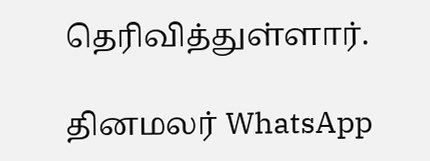தெரிவித்துள்ளார்.

தினமலர் WhatsApp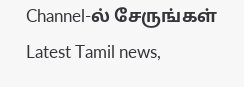Channel-ல் சேருங்கள்
Latest Tamil news,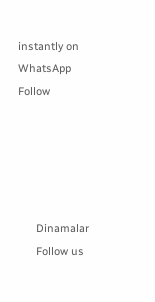instantly on WhatsApp
Follow





      Dinamalar
      Follow us